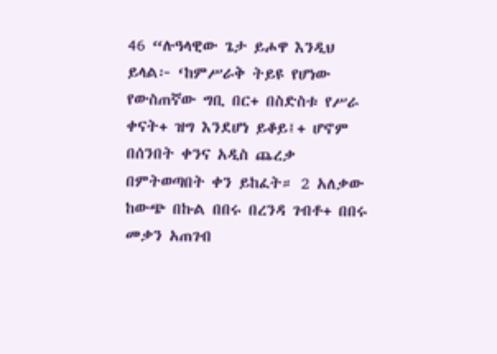46 “ሉዓላዊው ጌታ ይሖዋ እንዲህ ይላል፦ ‘ከምሥራቅ ትይዩ የሆነው የውስጠኛው ግቢ በር+ በስድስቱ የሥራ ቀናት+ ዝግ እንደሆነ ይቆይ፤+ ሆኖም በሰንበት ቀንና አዲስ ጨረቃ በምትወጣበት ቀን ይከፈት። 2 አለቃው ከውጭ በኩል በበሩ በረንዳ ገብቶ+ በበሩ መቃን አጠገብ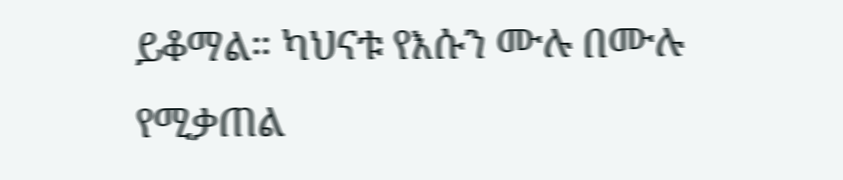ይቆማል። ካህናቱ የእሱን ሙሉ በሙሉ የሚቃጠል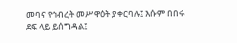መባና የኅብረት መሥዋዕት ያቀርባሉ፤ እሱም በበሩ ደፍ ላይ ይሰግዳል፤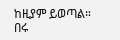ከዚያም ይወጣል። በሩ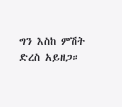ግን እስከ ምሽት ድረስ አይዘጋ።